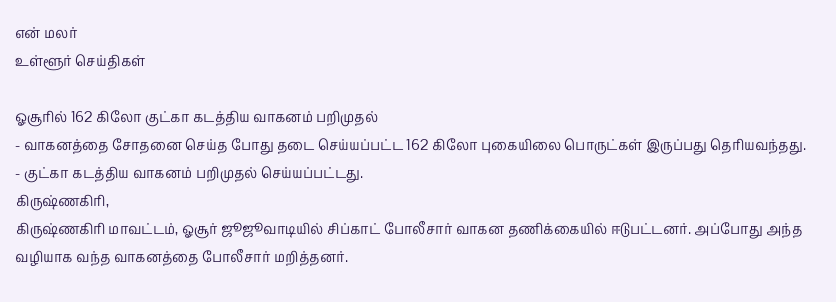என் மலர்
உள்ளூர் செய்திகள்

ஓசூரில் 162 கிலோ குட்கா கடத்திய வாகனம் பறிமுதல்
- வாகனத்தை சோதனை செய்த போது தடை செய்யப்பட்ட 162 கிலோ புகையிலை பொருட்கள் இருப்பது தெரியவந்தது.
- குட்கா கடத்திய வாகனம் பறிமுதல் செய்யப்பட்டது.
கிருஷ்ணகிரி,
கிருஷ்ணகிரி மாவட்டம், ஓசூர் ஜூஜூவாடியில் சிப்காட் போலீசார் வாகன தணிக்கையில் ஈடுபட்டனர். அப்போது அந்த வழியாக வந்த வாகனத்தை போலீசார் மறித்தனர்.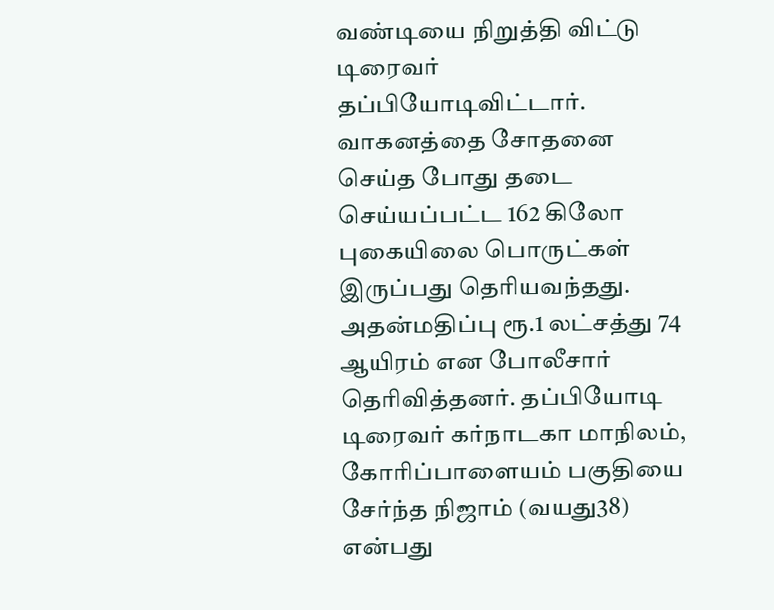வண்டியை நிறுத்தி விட்டு டிரைவர் தப்பியோடிவிட்டார்.
வாகனத்தை சோதனை செய்த போது தடை செய்யப்பட்ட 162 கிலோ புகையிலை பொருட்கள் இருப்பது தெரியவந்தது. அதன்மதிப்பு ரூ.1 லட்சத்து 74 ஆயிரம் என போலீசார் தெரிவித்தனர். தப்பியோடி டிரைவர் கர்நாடகா மாநிலம், கோரிப்பாளையம் பகுதியை சேர்ந்த நிஜாம் (வயது38) என்பது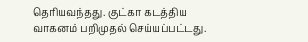தெரியவந்தது. குட்கா கடத்திய வாகனம் பறிமுதல் செய்யப்பட்டது.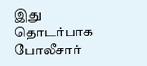இது தொடர்பாக போலீசார்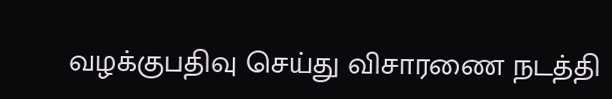வழக்குபதிவு செய்து விசாரணை நடத்தி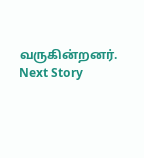வருகின்றனர்.
Next Story